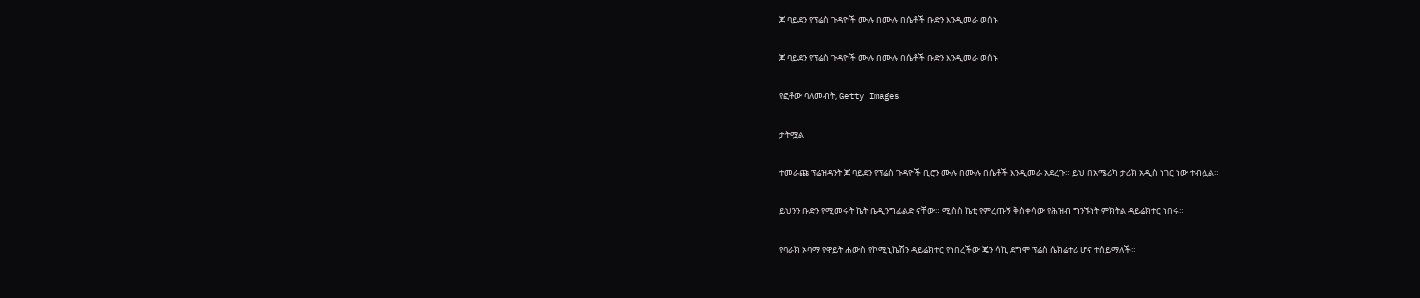ጆ ባይደን የፕሬስ ጉዳዮች ሙሉ በሙሉ በሴቶች ቡድን እንዲመራ ወሰኑ

ጆ ባይደን የፕሬስ ጉዳዮች ሙሉ በሙሉ በሴቶች ቡድን እንዲመራ ወሰኑ

የፎቶው ባለመብት, Getty Images

ታትሟል

ተመራጩ ፕሬዝዳንት ጆ ባይደን የፕሬስ ጉዳዮች ቢሮን ሙሉ በሙሉ በሴቶች እንዲመራ አደረጉ። ይህ በአሜሪካ ታሪክ አዲስ ነገር ነው ተብሏል።

ይህንን ቡድን የሚመሩት ኬት ቤዲንግፊልድ ናቸው። ሚስስ ኬቲ የምረጡኝ ቅስቀሳው የሕዝብ ግንኙነት ምክትል ዳይሬክተር ነበሩ።

የባራክ ኦባማ የዋይት ሐውስ የኮሚኒኬሽን ዳይሬክተር የነበረችው ጄን ሳኪ ደግሞ ፕሬስ ሴክሬተሪ ሆና ተሰይማለች።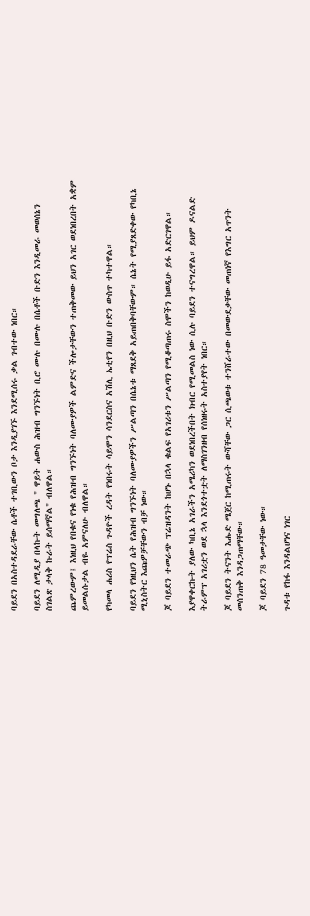ባይደን በአስተዳደራቸው ሴቶች ተገቢውን ቦታ እንዲያገኙ እንደሚሰሩ ቃል ገብተው ነበር።

ባይደን ለሚዲያ በላኩት መግለጫ " ዋይት ሐውስ ሕዝብ ግንኙነት ቢሮ ሙሉ በሙሉ በሴቶች ቡድን እንዲመራ መወሰኔን ስገልጽ ታላቅ ኩራት ይሰማኛል" ብለዋል።

ጨምረውም፤ እነዚህ የበቁና የነቁ የሕዝብ ግንኙነት ባለሙያዎች ልምድና ችሎታቸውን ተጠቅመው ይህን አገር ወደነበረበት አቋም ይመልሱታል ብዬ አምናለሁ ብለዋል።

የካመላ ሐሪስ የፕሬስ ጉዳዮች ረዳት የነበሩት ሳይሞን ሳንደርስና አሽሊ ኤቲየን በዚህ ቡድን ውስጥ ተካተዋል።

ባይደን የነዚህን ሴት የሕዝብ ግንኙነት ባለሙያዎችን ሥልጣን በሴኔቱ ማጸደቅ አይጠበቅባቸውም። ሴኔት የሚያጸድቀው የካቢኔ ሚኒስትር እጩዎቻቸውን ብቻ ነው።

ጆ ባይደን ተመራጭ ፕሬዝዳንት ከሆኑ በኋላ ቁልፍ የአገሪቱን ሥልጣን የሚቆጣጠሩ ስሞችን ከወዲሁ ይፋ አድርገዋል።

እያዋቀርኩት ያለው ካቢኔ አገራችን አሜሪካን ወደነበረችበት ክብር የሚመልስ ነው ሲሉ ባይደን ተናግረዋል። ይህም ዶናልድ ትራምፕ አገሪቷን ወደ ኋላ እንደጎተቷት ለማስገንዘብ የሰነዘሩት አስተያየት ነበር።

ጆ ባይደን ትናንት እሑድ ሜጀር ከሚጠሩት ውሻቸው ጋር ሲጫወቱ ተንሸራተው በመውደቃቸው መጠነኛ የእግር አጥንት መሰንጠቅ እንዳጋጠማቸው።

ጆ ባይደን 78 ዓመታቸው ነው።

ጉዳቱ የከፋ እንዳልሆነና ነገር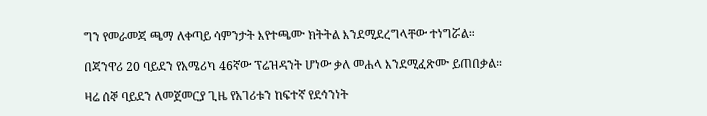ግን የመራመጃ ጫማ ለቀጣይ ሳምንታት እየተጫሙ ክትትል እንደሚደረግላቸው ተነግሯል።

በጃንዋሪ 20 ባይደን የአሜሪካ 46ኛው ፕሬዝዳንት ሆነው ቃለ መሐላ እንደሚፈጽሙ ይጠበቃል።

ዛሬ ሰኞ ባይደን ለመጀመርያ ጊዜ የአገሪቱን ከፍተኛ የደኅንነት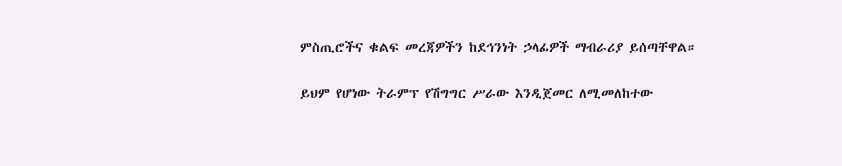ምስጢሮችና ቁልፍ መረጃዎችን ከደኅንነት ኃላፊዎች ማብራሪያ ይሰጣቸዋል።

ይህም የሆነው ትራምፕ የሽግግር ሥራው እንዲጀመር ለሚመለከተው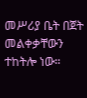መሥሪያ ቤት በጀት መልቀቃቸውን ተከትሎ ነው።